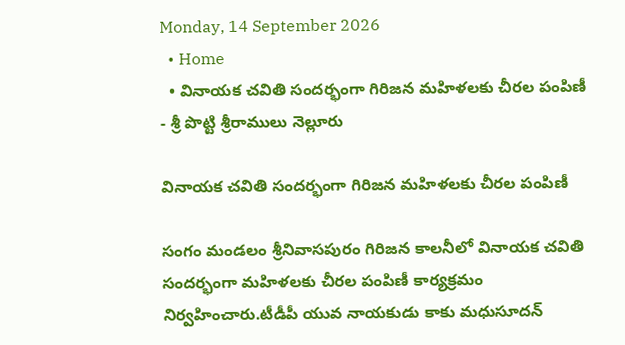Monday, 14 September 2026
  • Home
  • వినాయక చవితి సందర్భంగా గిరిజన మహిళలకు చీరల పంపిణీ
- శ్రీ పొట్టి శ్రీరాములు నెల్లూరు

వినాయక చవితి సందర్భంగా గిరిజన మహిళలకు చీరల పంపిణీ

సంగం మండలం శ్రీనివాసపురం గిరిజన కాలనీలో వినాయక చవితి సందర్భంగా మహిళలకు చీరల పంపిణీ కార్యక్రమం నిర్వహించారు.టీడీపీ యువ నాయకుడు కాకు మధుసూదన్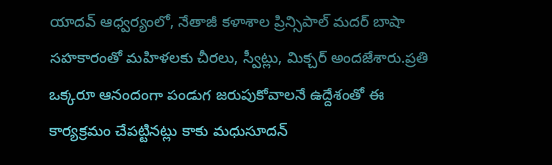యాదవ్ ఆధ్వర్యంలో, నేతాజీ కళాశాల ప్రిన్సిపాల్ మదర్ బాషా సహకారంతో మహిళలకు చీరలు, స్వీట్లు, మిక్చర్ అందజేశారు.ప్రతి ఒక్కరూ ఆనందంగా పండుగ జరుపుకోవాలనే ఉద్దేశంతో ఈ కార్యక్రమం చేపట్టినట్లు కాకు మధుసూదన్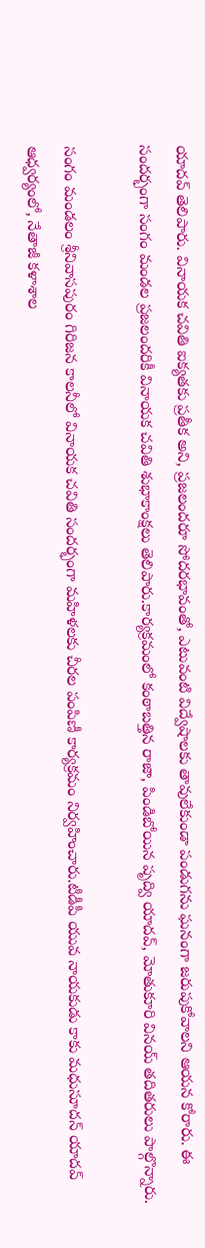యాదవ్ తెలిపారు. వినాయక చవితి ఐక్యతకు ప్రతీక అని, ప్రజలందరూ సోదరభావంతో, ఎటువంటి విద్వేషాలకు తావులేకుండా పండుగను ఘనంగా జరుపుకోవాలని ఆయన కోరారు. ఈ సందర్భంగా సంగం మండల ప్రజలందరికీ వినాయక చవితి శుభాకాంక్షలు తెలిపారు.కార్యక్రమంలో కంఠాబత్తిన రాజా, పిండిబోయిన పృద్వి యాదవ్, మోతుకూరి వినయ్ తదితరులు పాల్గొన్నారు.

సంగం మండలం శ్రీనివాసపురం గిరిజన కాలనీలో వినాయక చవితి సందర్భంగా మహిళలకు చీరల పంపిణీ కార్యక్రమం నిర్వహించారు.టీడీపీ యువ నాయకుడు కాకు మధుసూదన్ యాదవ్ ఆధ్వర్యంలో, నేతాజీ కళాశాల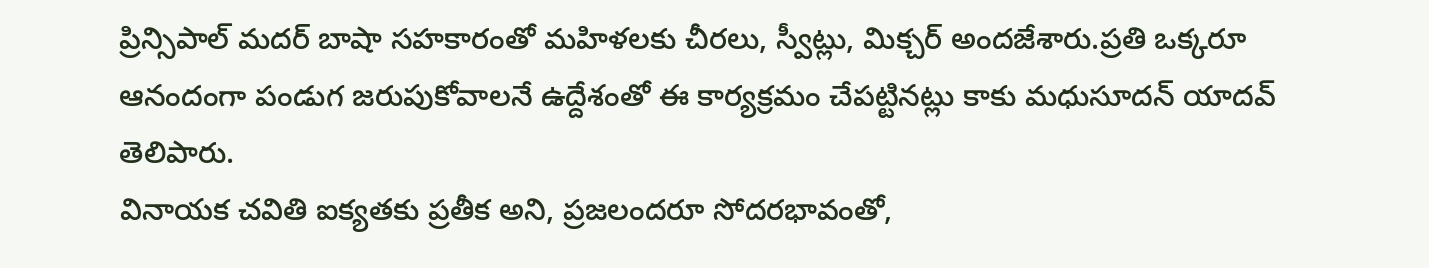ప్రిన్సిపాల్ మదర్ బాషా సహకారంతో మహిళలకు చీరలు, స్వీట్లు, మిక్చర్ అందజేశారు.ప్రతి ఒక్కరూ ఆనందంగా పండుగ జరుపుకోవాలనే ఉద్దేశంతో ఈ కార్యక్రమం చేపట్టినట్లు కాకు మధుసూదన్ యాదవ్ తెలిపారు.
వినాయక చవితి ఐక్యతకు ప్రతీక అని, ప్రజలందరూ సోదరభావంతో,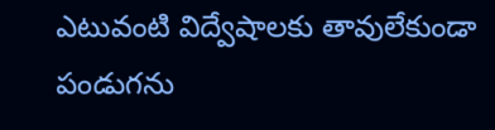ఎటువంటి విద్వేషాలకు తావులేకుండా పండుగను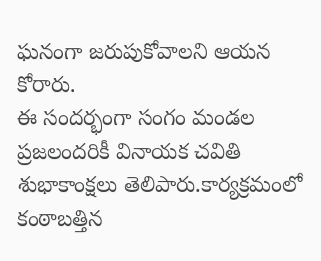ఘనంగా జరుపుకోవాలని ఆయన కోరారు.
ఈ సందర్భంగా సంగం మండల ప్రజలందరికీ వినాయక చవితి శుభాకాంక్షలు తెలిపారు.కార్యక్రమంలో కంఠాబత్తిన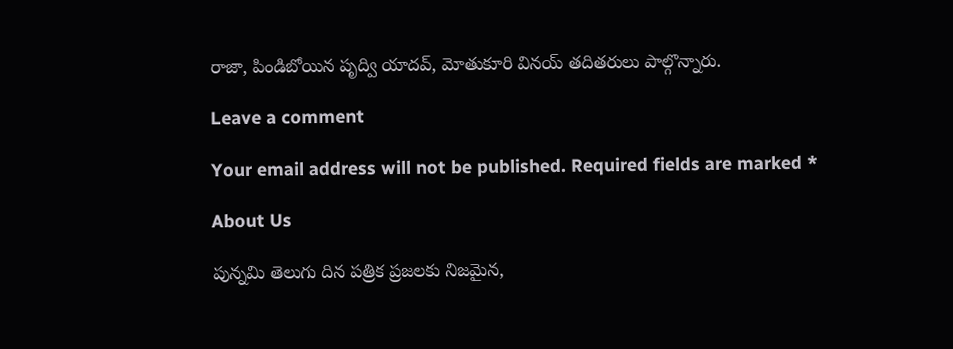రాజా, పిండిబోయిన పృద్వి యాదవ్, మోతుకూరి వినయ్ తదితరులు పాల్గొన్నారు.

Leave a comment

Your email address will not be published. Required fields are marked *

About Us

పున్నమి తెలుగు దిన పత్రిక ప్రజలకు నిజమైన,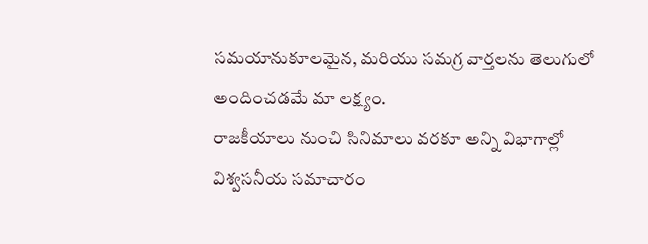సమయానుకూలమైన, మరియు సమగ్ర వార్తలను తెలుగులో అందించడమే మా లక్ష్యం.
రాజకీయాలు నుంచి సినిమాలు వరకూ అన్ని విభాగాల్లో విశ్వసనీయ సమాచారం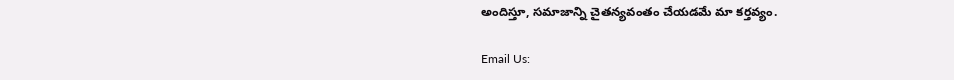అందిస్తూ, సమాజాన్ని చైతన్యవంతం చేయడమే మా కర్తవ్యం.

Email Us: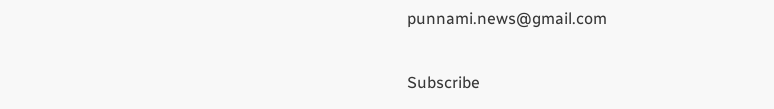punnami.news@gmail.com

Subscribe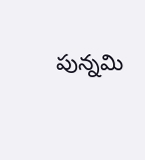పున్నమి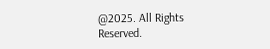@2025. All Rights Reserved.